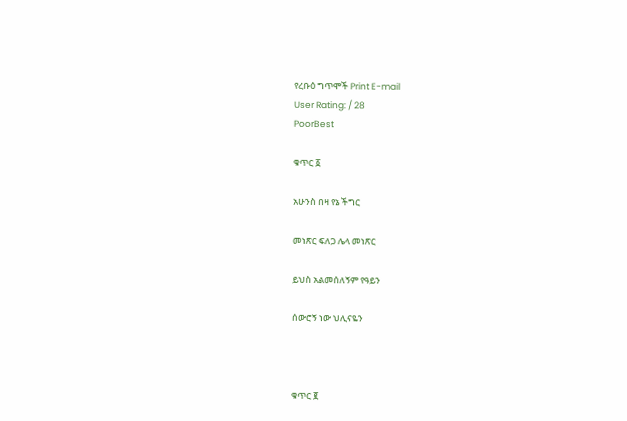የረቡዕ ግጥሞች Print E-mail
User Rating: / 28
PoorBest

ቁጥር ፩

አሁንስ በዛ የኔ ችግር

መነጽር ፍለጋ ሌላ መነጽር

ይህስ አልመሰለኝም የዓይን

ሰውሮኝ ነው ህሊናዬን



ቁጥር ፪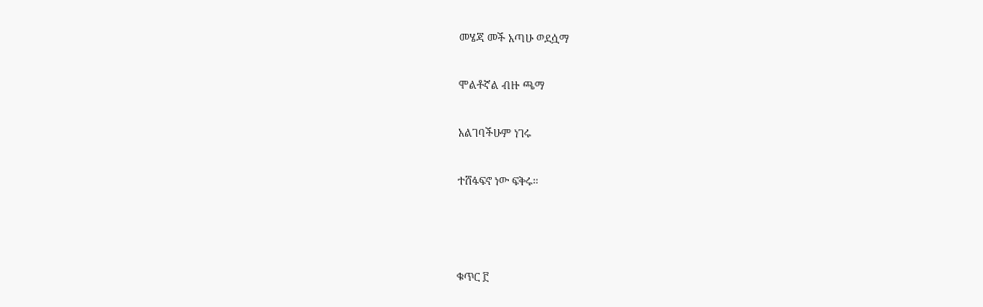መሄጃ መች አጣሁ ወደሷማ

ሞልቶኛል ብዙ ጫማ

አልገባችሁም ነገሩ

ተሸፋፍኖ ነው ፍቅሩ።



ቁጥር ፫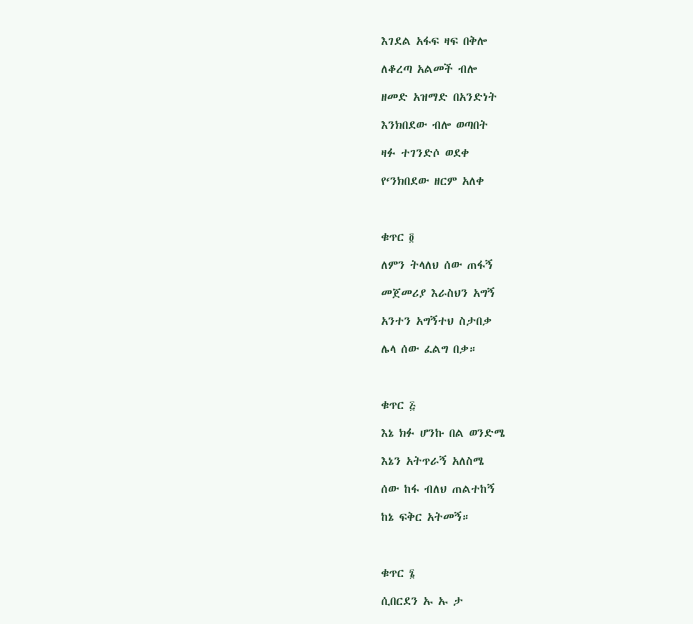እገደል አፋፍ ዛፍ በቅሎ

ለቆረጣ አልመች ብሎ

ዘመድ አዝማድ በአንድነት

እንክበደው ብሎ ወጣበት

ዛፉ ተገንድሶ ወደቀ

የ‘ንክበደው ዘርም አለቀ



ቁጥር ፬

ለምን ትላለህ ሰው ጠፋኝ

መጀመሪያ እራስህን አግኝ

አንተን አግኝተህ ስታበቃ

ሌላ ሰው ፈልግ በቃ።



ቁጥር ፭

እኔ ክፉ ሆንኩ በል ወንድሜ

እኔን አትጥራኝ አለስሜ

ሰው ከፋ ብለህ ጠልተከኝ

ከኔ ፍቅር አትመኝ።



ቁጥር ፮

ሲበርደን ኡ ኡ ታ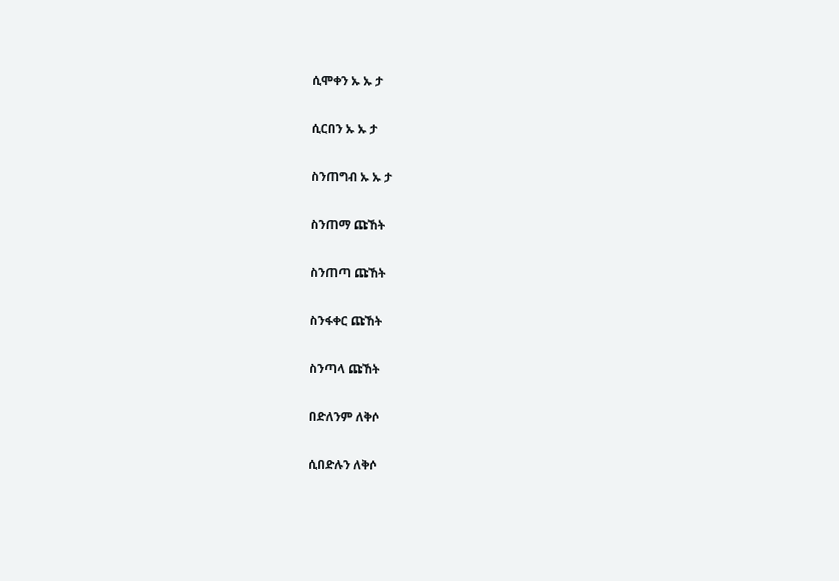ሲሞቀን ኡ ኡ ታ

ሲርበን ኡ ኡ ታ

ስንጠግብ ኡ ኡ ታ

ስንጠማ ጩኸት

ስንጠጣ ጩኸት

ስንፋቀር ጩኸት

ስንጣላ ጩኸት

በድለንም ለቅሶ

ሲበድሉን ለቅሶ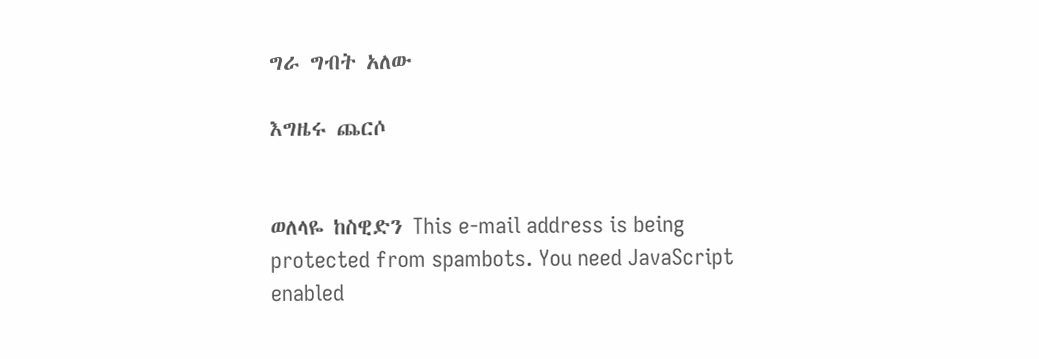ግራ ግብት አለው

እግዜሩ ጨርሶ


ወለላዬ ከስዊድን This e-mail address is being protected from spambots. You need JavaScript enabled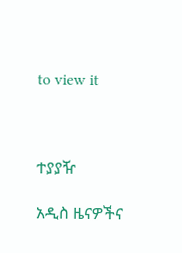to view it



ተያያዥ

አዲስ ዜናዎችና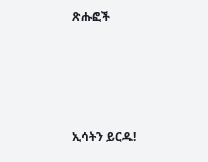ጽሑፎች




ኢሳትን ይርዱ!